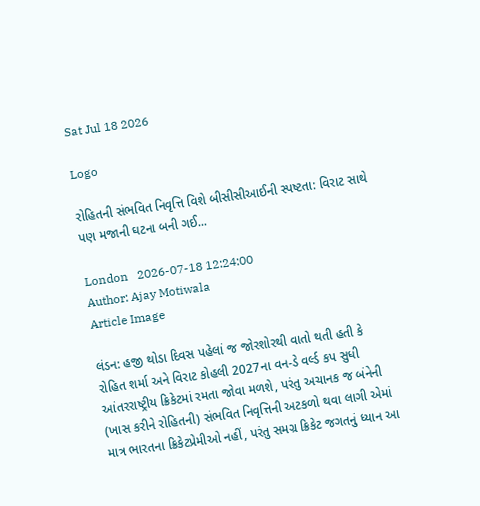Sat Jul 18 2026

Logo

રોહિતની સંભવિત નિવૃત્તિ વિશે બીસીસીઆઈની સ્પષ્ટતા: વિરાટ સાથે પણ મજાની ઘટના બની ગઈ...

London   2026-07-18 12:24:00
Author: Ajay Motiwala
Article Image

લંડન: હજી થોડા દિવસ પહેલાં જ જોરશોરથી વાતો થતી હતી કે રોહિત શર્મા અને વિરાટ કોહલી 2027ના વન-ડે વર્લ્ડ કપ સુધી આંતરરાષ્ટ્રીય ક્રિકેટમાં રમતા જોવા મળશે, પરંતુ અચાનક જ બંનેની (ખાસ કરીને રોહિતની) સંભવિત નિવૃત્તિની અટકળો થવા લાગી એમાં માત્ર ભારતના ક્રિકેટપ્રેમીઓ નહીં, પરંતુ સમગ્ર ક્રિકેટ જગતનું ધ્યાન આ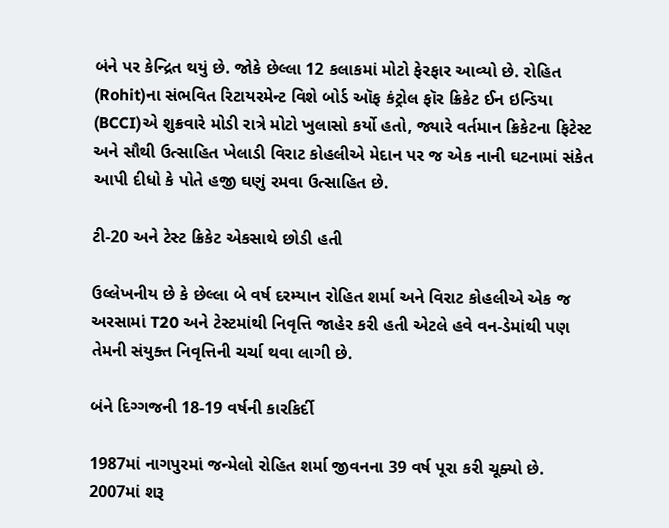બંને પર કેન્દ્રિત થયું છે. જોકે છેલ્લા 12 કલાકમાં મોટો ફેરફાર આવ્યો છે. રોહિત (Rohit)ના સંભવિત રિટાયરમેન્ટ વિશે બોર્ડ ઑફ કંટ્રોલ ફૉર ક્રિકેટ ઈન ઇન્ડિયા (BCCI)એ શુક્રવારે મોડી રાત્રે મોટો ખુલાસો કર્યો હતો, જ્યારે વર્તમાન ક્રિકેટના ફિટેસ્ટ અને સૌથી ઉત્સાહિત ખેલાડી વિરાટ કોહલીએ મેદાન પર જ એક નાની ઘટનામાં સંકેત આપી દીધો કે પોતે હજી ઘણું રમવા ઉત્સાહિત છે.

ટી-20 અને ટેસ્ટ ક્રિકેટ એકસાથે છોડી હતી

ઉલ્લેખનીય છે કે છેલ્લા બે વર્ષ દરમ્યાન રોહિત શર્મા અને વિરાટ કોહલીએ એક જ અરસામાં T20 અને ટેસ્ટમાંથી નિવૃત્તિ જાહેર કરી હતી એટલે હવે વન-ડેમાંથી પણ તેમની સંયુક્ત નિવૃત્તિની ચર્ચા થવા લાગી છે.

બંને દિગ્ગજની 18-19 વર્ષની કારકિર્દી

1987માં નાગપુરમાં જન્મેલો રોહિત શર્મા જીવનના 39 વર્ષ પૂરા કરી ચૂક્યો છે. 2007માં શરૂ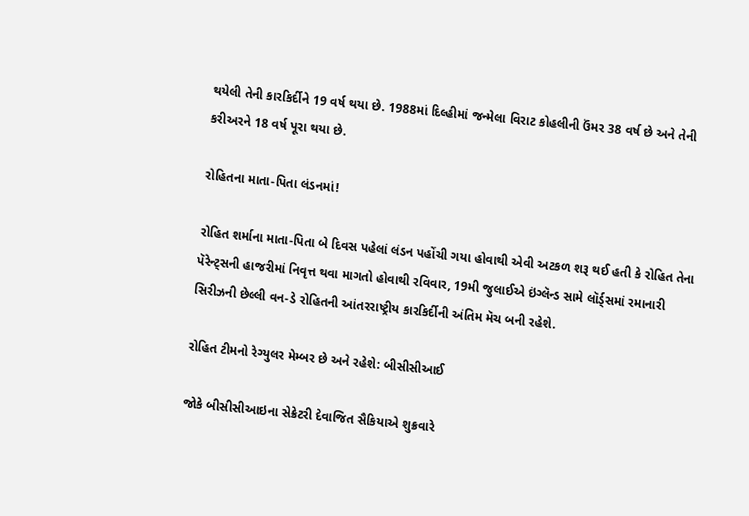થયેલી તેની કારકિર્દીને 19 વર્ષ થયા છે. 1988માં દિલ્હીમાં જન્મેલા વિરાટ કોહલીની ઉંમર 38 વર્ષ છે અને તેની કરીઅરને 18 વર્ષ પૂરા થયા છે.

રોહિતના માતા-પિતા લંડનમાં!

રોહિત શર્માના માતા-પિતા બે દિવસ પહેલાં લંડન પહોંચી ગયા હોવાથી એવી અટકળ શરૂ થઈ હતી કે રોહિત તેના પૅરેન્ટ્સની હાજરીમાં નિવૃત્ત થવા માગતો હોવાથી રવિવાર, 19મી જુલાઈએ ઇંગ્લૅન્ડ સામે લૉર્ડ્સમાં રમાનારી સિરીઝની છેલ્લી વન-ડે રોહિતની આંતરરાષ્ટ્રીય કારકિર્દીની અંતિમ મૅચ બની રહેશે.

રોહિત ટીમનો રેગ્યુલર મેમ્બર છે અને રહેશે: બીસીસીઆઈ

જોકે બીસીસીઆઇના સેક્રેટરી દેવાજિત સૈકિયાએ શુક્રવારે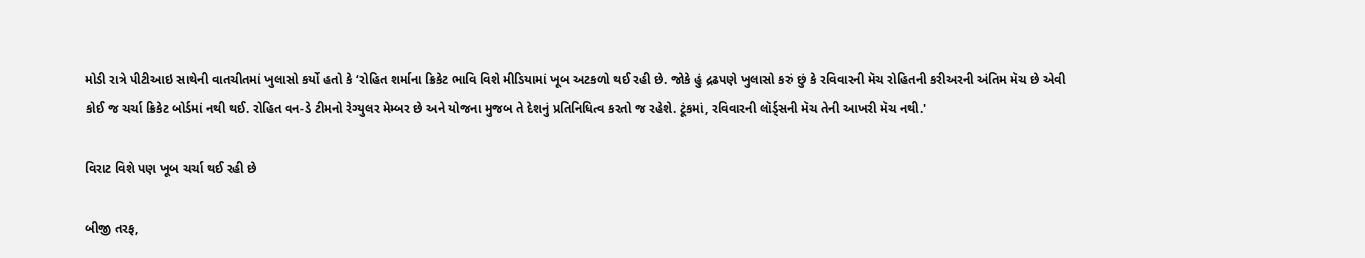મોડી રાત્રે પીટીઆઇ સાથેની વાતચીતમાં ખુલાસો કર્યો હતો કે ‘રોહિત શર્માના ક્રિકેટ ભાવિ વિશે મીડિયામાં ખૂબ અટકળો થઈ રહી છે. જોકે હું દ્રઢપણે ખુલાસો કરું છું કે રવિવારની મૅચ રોહિતની કરીઅરની અંતિમ મૅચ છે એવી કોઈ જ ચર્ચા ક્રિકેટ બોર્ડમાં નથી થઈ. રોહિત વન-ડે ટીમનો રેગ્યુલર મેમ્બર છે અને યોજના મુજબ તે દેશનું પ્રતિનિધિત્વ કરતો જ રહેશે. ટૂંકમાં, રવિવારની લૉર્ડ્સની મૅચ તેની આખરી મૅચ નથી.'

વિરાટ વિશે પણ ખૂબ ચર્ચા થઈ રહી છે

બીજી તરફ,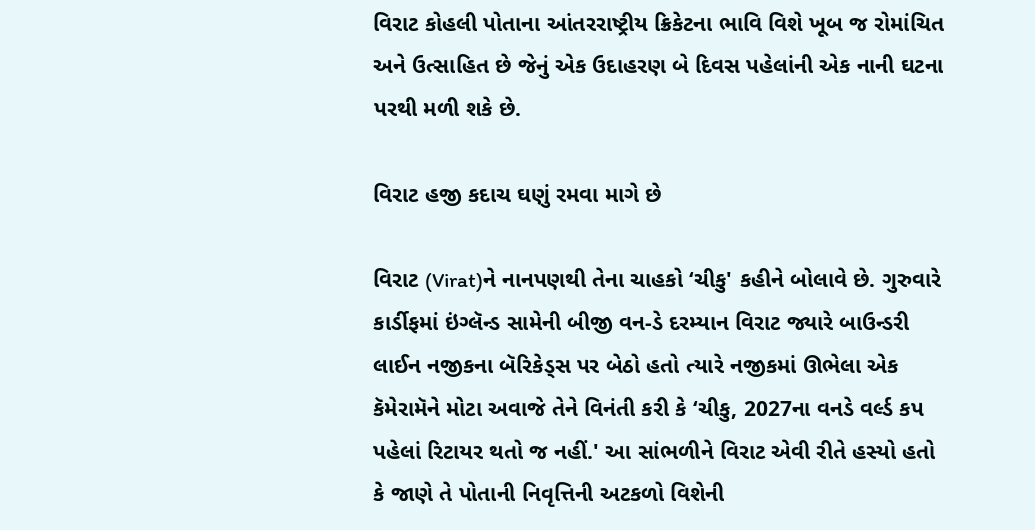વિરાટ કોહલી પોતાના આંતરરાષ્ટ્રીય ક્રિકેટના ભાવિ વિશે ખૂબ જ રોમાંચિત અને ઉત્સાહિત છે જેનું એક ઉદાહરણ બે દિવસ પહેલાંની એક નાની ઘટના પરથી મળી શકે છે.

વિરાટ હજી કદાચ ઘણું રમવા માગે છે

વિરાટ (Virat)ને નાનપણથી તેના ચાહકો ‘ચીકુ' કહીને બોલાવે છે. ગુરુવારે કાર્ડીફમાં ઇંગ્લૅન્ડ સામેની બીજી વન-ડે દરમ્યાન વિરાટ જ્યારે બાઉન્ડરી લાઈન નજીકના બૅરિકેડ્સ પર બેઠો હતો ત્યારે નજીકમાં ઊભેલા એક કૅમેરામૅને મોટા અવાજે તેને વિનંતી કરી કે ‘ચીકુ, 2027ના વનડે વર્લ્ડ કપ પહેલાં રિટાયર થતો જ નહીં.' આ સાંભળીને વિરાટ એવી રીતે હસ્યો હતો કે જાણે તે પોતાની નિવૃત્તિની અટકળો વિશેની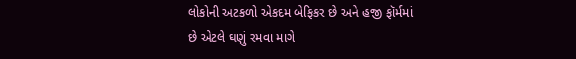લોકોની અટકળો એકદમ બેફિકર છે અને હજી ફૉર્મમાં છે એટલે ઘણું રમવા માગે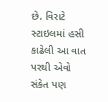છે. વિરાટે સ્ટાઇલમાં હસી કાઢેલી આ વાત પરથી એવો સંકેત પણ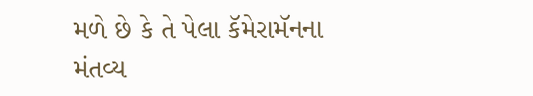મળે છે કે તે પેલા કૅમેરામૅનના મંતવ્ય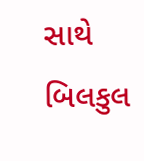સાથે બિલકુલ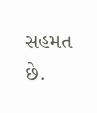સહમત છે.